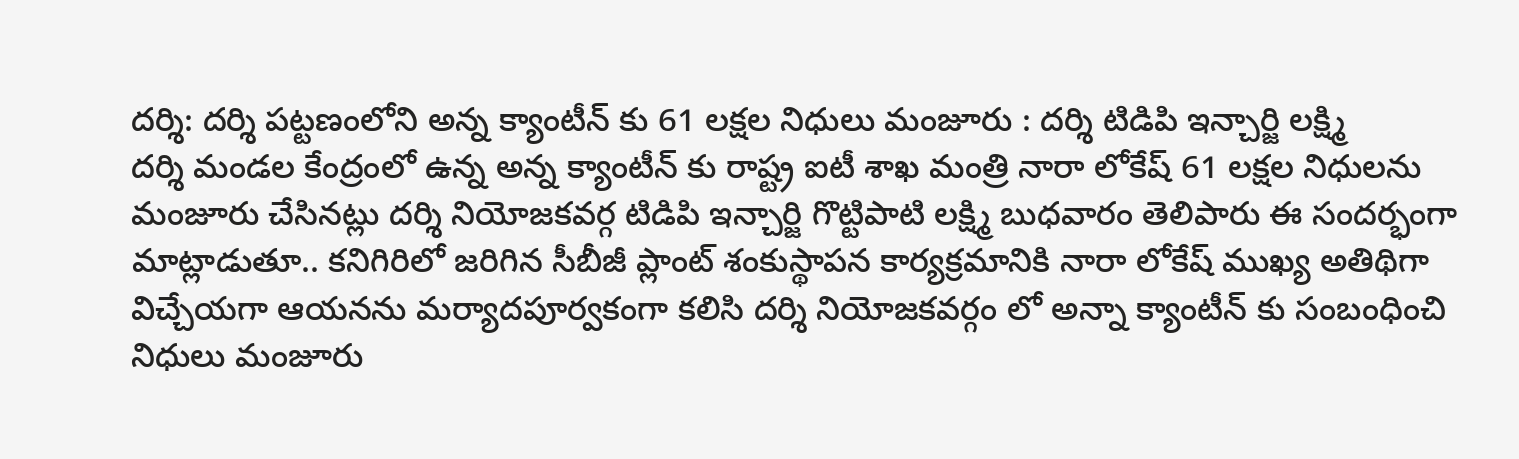దర్శి: దర్శి పట్టణంలోని అన్న క్యాంటీన్ కు 61 లక్షల నిధులు మంజూరు : దర్శి టిడిపి ఇన్చార్జి లక్ష్మి
దర్శి మండల కేంద్రంలో ఉన్న అన్న క్యాంటీన్ కు రాష్ట్ర ఐటీ శాఖ మంత్రి నారా లోకేష్ 61 లక్షల నిధులను మంజూరు చేసినట్లు దర్శి నియోజకవర్గ టిడిపి ఇన్చార్జి గొట్టిపాటి లక్ష్మి బుధవారం తెలిపారు ఈ సందర్భంగా మాట్లాడుతూ.. కనిగిరిలో జరిగిన సీబీజీ ప్లాంట్ శంకుస్థాపన కార్యక్రమానికి నారా లోకేష్ ముఖ్య అతిథిగా విచ్చేయగా ఆయనను మర్యాదపూర్వకంగా కలిసి దర్శి నియోజకవర్గం లో అన్నా క్యాంటీన్ కు సంబంధించి నిధులు మంజూరు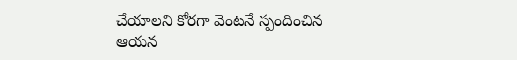చేయాలని కోరగా వెంటనే స్పందించిన ఆయన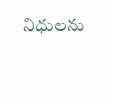నిధులను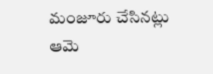మంజూరు చేసినట్లు ఆమె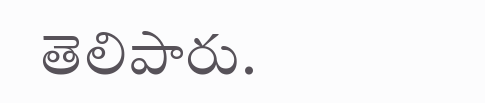తెలిపారు.